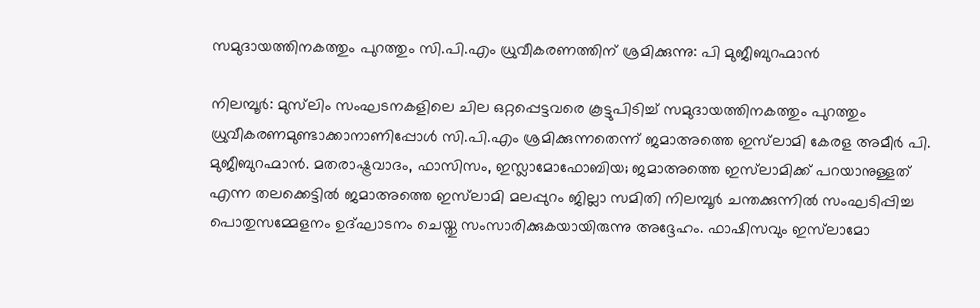സമുദായത്തിനകത്തും പുറത്തും സി.പി.എം ധ്രുവീകരണത്തിന് ശ്രമിക്കുന്നു: പി മുജീബുറഹ്മാൻ

നിലമ്പൂർ: മുസ്‌ലിം സംഘടനകളിലെ ചില ഒറ്റപ്പെട്ടവരെ കൂട്ടുപിടിച്ച് സമുദായത്തിനകത്തും പുറത്തും ധ്രുവീകരണമുണ്ടാക്കാനാണിപ്പോൾ സി.പി.എം ശ്രമിക്കുന്നതെന്ന് ജമാഅത്തെ ഇസ്‌ലാമി കേരള അമീർ പി. മുജീബുറഹ്മാൻ. മതരാഷ്ട്രവാദം, ഫാസിസം, ഇസ്ലാമോഫോബിയ; ജമാഅത്തെ ഇസ്‌ലാമിക്ക് പറയാനുള്ളത് എന്ന തലക്കെട്ടിൽ ജമാഅത്തെ ഇസ്‌ലാമി മലപ്പുറം ജില്ലാ സമിതി നിലമ്പൂർ ചന്തക്കുന്നിൽ സംഘടിപ്പിച്ച പൊതുസമ്മേളനം ഉദ്ഘാടനം ചെയ്തു സംസാരിക്കുകയായിരുന്നു അദ്ദേഹം. ഫാഷിസവും ഇസ്‌ലാമോ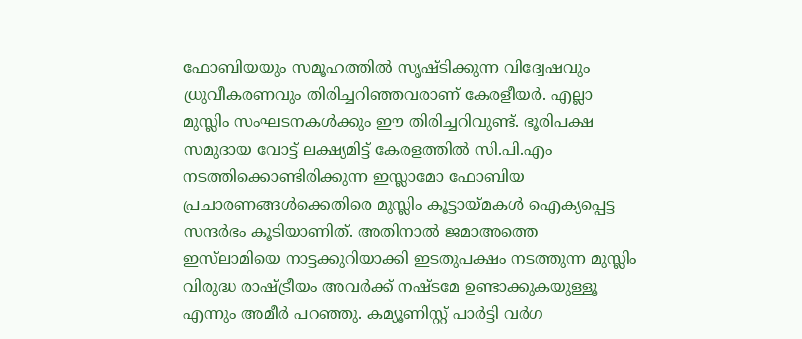ഫോബിയയും സമൂഹത്തിൽ സൃഷ്ടിക്കുന്ന വിദ്വേഷവും ധ്രുവീകരണവും തിരിച്ചറിഞ്ഞവരാണ് കേരളീയർ. എല്ലാ മുസ്ലിം സംഘടനകൾക്കും ഈ തിരിച്ചറിവുണ്ട്. ഭൂരിപക്ഷ സമുദായ വോട്ട് ലക്ഷ്യമിട്ട് കേരളത്തിൽ സി.പി.എം നടത്തിക്കൊണ്ടിരിക്കുന്ന ഇസ്ലാമോ ഫോബിയ പ്രചാരണങ്ങൾക്കെതിരെ മുസ്ലിം കൂട്ടായ്മകൾ ഐക്യപ്പെട്ട സന്ദർഭം കൂടിയാണിത്. അതിനാൽ ജമാഅത്തെ ഇസ്‌ലാമിയെ നാട്ടക്കുറിയാക്കി ഇടതുപക്ഷം നടത്തുന്ന മുസ്ലിം വിരുദ്ധ രാഷ്ട്രീയം അവർക്ക് നഷ്ടമേ ഉണ്ടാക്കുകയുള്ളൂ എന്നും അമീർ പറഞ്ഞു. കമ്യൂണിസ്റ്റ് പാർട്ടി വർഗ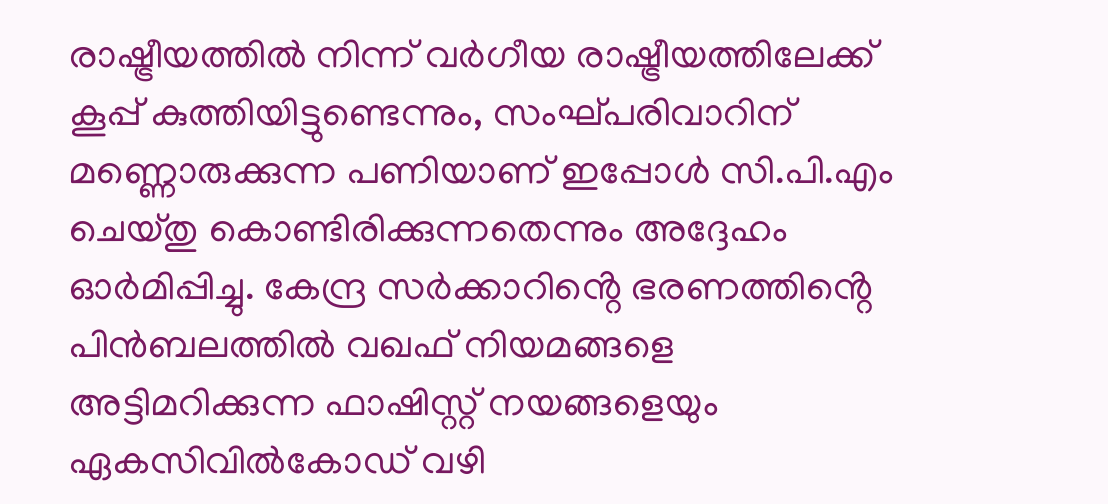രാഷ്ട്രീയത്തിൽ നിന്ന് വർഗീയ രാഷ്ട്രീയത്തിലേക്ക് കൂപ്പ് കുത്തിയിട്ടുണ്ടെന്നും, സംഘ്പരിവാറിന് മണ്ണൊരുക്കുന്ന പണിയാണ് ഇപ്പോൾ സി.പി.എം ചെയ്തു കൊണ്ടിരിക്കുന്നതെന്നും അദ്ദേഹം ഓർമിപ്പിച്ചു. കേന്ദ്ര സർക്കാറിൻ്റെ ഭരണത്തിൻ്റെ പിൻബലത്തിൽ വഖഫ് നിയമങ്ങളെ അട്ടിമറിക്കുന്ന ഫാഷിസ്റ്റ് നയങ്ങളെയും ഏകസിവിൽകോഡ് വഴി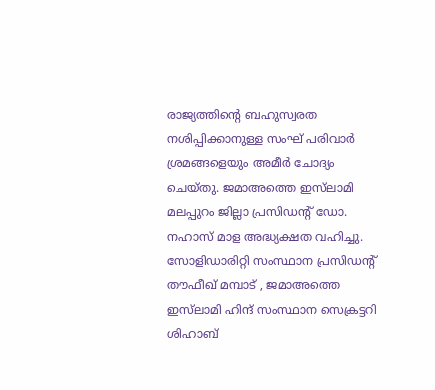രാജ്യത്തിൻ്റെ ബഹുസ്വരത നശിപ്പിക്കാനുള്ള സംഘ് പരിവാർ ശ്രമങ്ങളെയും അമീർ ചോദ്യം ചെയ്തു. ജമാഅത്തെ ഇസ്‌ലാമി മലപ്പുറം ജില്ലാ പ്രസിഡൻ്റ് ഡോ. നഹാസ് മാള അദ്ധ്യക്ഷത വഹിച്ചു. സോളിഡാരിറ്റി സംസ്ഥാന പ്രസിഡൻ്റ് തൗഫീഖ് മമ്പാട് , ജമാഅത്തെ ഇസ്‌ലാമി ഹിന്ദ് സംസ്ഥാന സെക്രട്ടറി ശിഹാബ്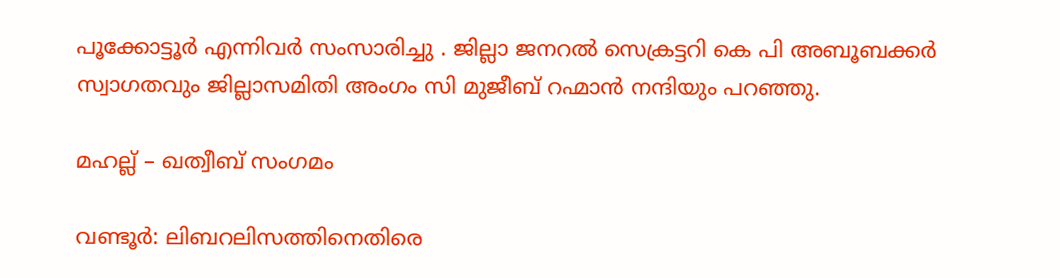പൂക്കോട്ടൂർ എന്നിവർ സംസാരിച്ചു . ജില്ലാ ജനറൽ സെക്രട്ടറി കെ പി അബൂബക്കർ സ്വാഗതവും ജില്ലാസമിതി അംഗം സി മുജീബ് റഹ്മാൻ നന്ദിയും പറഞ്ഞു.

മഹല്ല് – ഖത്വീബ് സംഗമം

വണ്ടൂർ: ലിബറലിസത്തിനെതിരെ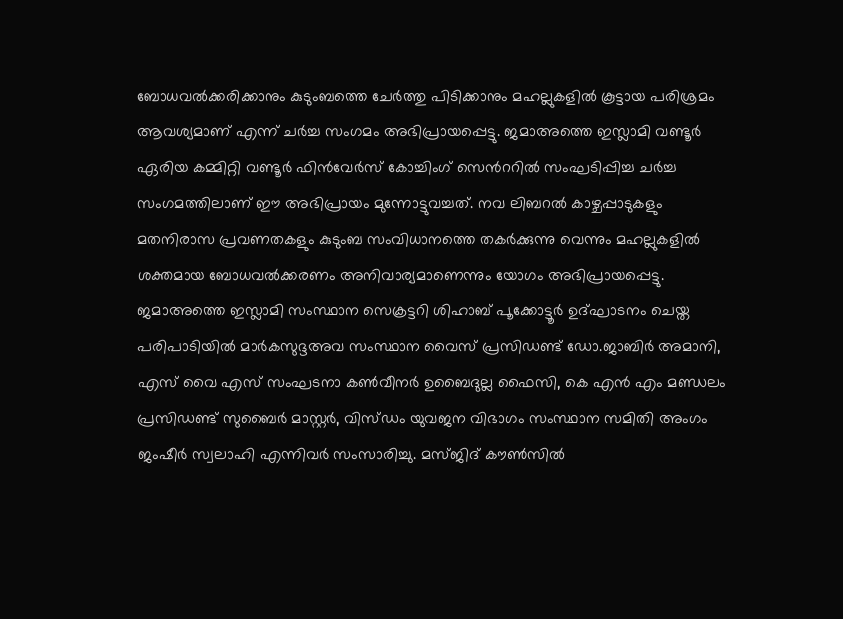ബോധവൽക്കരിക്കാനും കുടുംബത്തെ ചേർത്തു പിടിക്കാനും മഹല്ലുകളിൽ കൂട്ടായ പരിശ്രമം ആവശ്യമാണ് എന്ന് ചർച്ച സംഗമം അഭിപ്രായപ്പെട്ടു. ജമാഅത്തെ ഇസ്ലാമി വണ്ടൂർ ഏരിയ കമ്മിറ്റി വണ്ടൂർ ഫിൻവേർസ് കോച്ചിംഗ് സെൻററിൽ സംഘടിപ്പിച്ച ചർച്ച സംഗമത്തിലാണ് ഈ അഭിപ്രായം മുന്നോട്ടുവച്ചത്. നവ ലിബറൽ കാഴ്ചപ്പാടുകളും മതനിരാസ പ്രവണതകളും കുടുംബ സംവിധാനത്തെ തകർക്കുന്നു വെന്നും മഹല്ലുകളിൽ ശക്തമായ ബോധവൽക്കരണം അനിവാര്യമാണെന്നും യോഗം അഭിപ്രായപ്പെട്ടു. ജമാഅത്തെ ഇസ്ലാമി സംസ്ഥാന സെക്രട്ടറി ശിഹാബ് പൂക്കോട്ടൂർ ഉദ്ഘാടനം ചെയ്ത പരിപാടിയില്‍ മാർകസുദ്ദഅവ സംസ്ഥാന വൈസ് പ്രസിഡണ്ട് ഡോ.ജാബിർ അമാനി, എസ് വൈ എസ് സംഘടനാ കൺവീനർ ഉബൈദുല്ല ഫൈസി, കെ എൻ എം മണ്ഡലം പ്രസിഡണ്ട് സുബൈർ മാസ്റ്റർ, വിസ്ഡം യുവജന വിഭാഗം സംസ്ഥാന സമിതി അംഗം ജംഷീർ സ്വലാഹി എന്നിവർ സംസാരിച്ചു. മസ്ജിദ് കൗൺസിൽ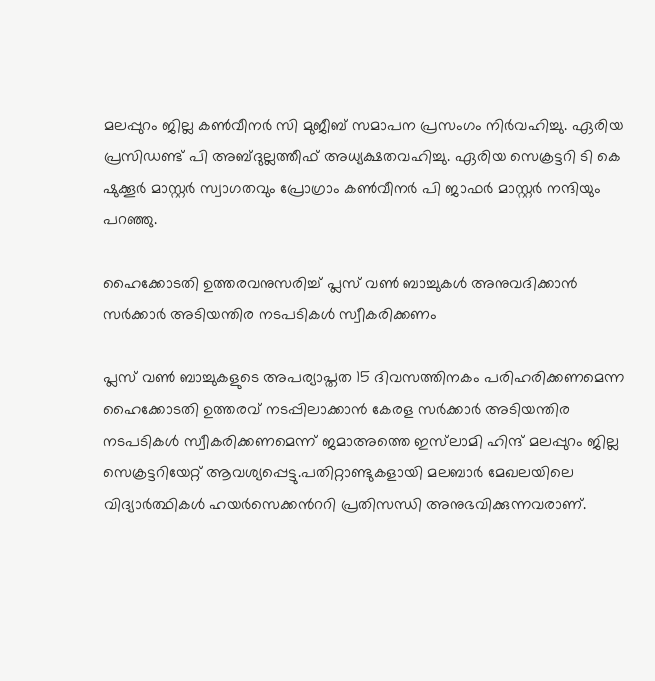മലപ്പുറം ജില്ല കൺവീനർ സി മുജീബ് സമാപന പ്രസംഗം നിർവഹിച്ചു. ഏരിയ പ്രസിഡണ്ട് പി അബ്ദുല്ലത്തീഫ് അധ്യക്ഷതവഹിച്ചു. ഏരിയ സെക്രട്ടറി ടി കെ ഷുക്കൂർ മാസ്റ്റർ സ്വാഗതവും പ്രോഗ്രാം കൺവീനർ പി ജാഫർ മാസ്റ്റർ നന്ദിയും പറഞ്ഞു.

ഹൈക്കോടതി ഉത്തരവനുസരിച്ച് പ്ലസ് വൺ ബാച്ചുകൾ അനുവദിക്കാൻ സർക്കാർ അടിയന്തിര നടപടികൾ സ്വീകരിക്കണം

പ്ലസ് വൺ ബാച്ചുകളുടെ അപര്യാപ്തത 15 ദിവസത്തിനകം പരിഹരിക്കണമെന്ന ഹൈക്കോടതി ഉത്തരവ് നടപ്പിലാക്കാൻ കേരള സർക്കാർ അടിയന്തിര നടപടികൾ സ്വീകരിക്കണമെന്ന് ജമാഅത്തെ ഇസ്‍ലാമി ഹിന്ദ് മലപ്പുറം ജില്ല സെക്രട്ടറിയേറ്റ് ആവശ്യപ്പെട്ടു.പതിറ്റാണ്ടുകളായി മലബാർ മേഖലയിലെ വിദ്യാർത്ഥികൾ ഹയർസെക്കൻററി പ്രതിസന്ധി അനുഭവിക്കുന്നവരാണ്.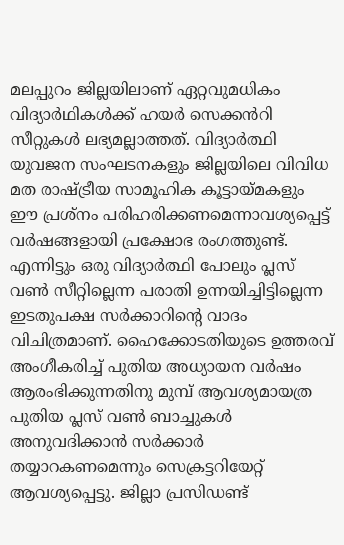മലപ്പുറം ജില്ലയിലാണ് ഏറ്റവുമധികം വിദ്യാർഥികൾക്ക് ഹയർ സെക്കൻറി സീറ്റുകൾ ലഭ്യമല്ലാത്തത്. വിദ്യാർത്ഥി യുവജന സംഘടനകളും ജില്ലയിലെ വിവിധ മത രാഷ്ട്രീയ സാമൂഹിക കൂട്ടായ്മകളും ഈ പ്രശ്നം പരിഹരിക്കണമെന്നാവശ്യപ്പെട്ട് വർഷങ്ങളായി പ്രക്ഷോഭ രംഗത്തുണ്ട്. എന്നിട്ടും ഒരു വിദ്യാർത്ഥി പോലും പ്ലസ് വൺ സീറ്റില്ലെന്ന പരാതി ഉന്നയിച്ചിട്ടില്ലെന്ന ഇടതുപക്ഷ സർക്കാറിന്റെ വാദം വിചിത്രമാണ്. ഹൈക്കോടതിയുടെ ഉത്തരവ് അംഗീകരിച്ച് പുതിയ അധ്യായന വർഷം ആരംഭിക്കുന്നതിനു മുമ്പ് ആവശ്യമായത്ര പുതിയ പ്ലസ് വൺ ബാച്ചുകൾ അനുവദിക്കാൻ സർക്കാർ തയ്യാറകണമെന്നും സെക്രട്ടറിയേറ്റ് ആവശ്യപ്പെട്ടു. ജില്ലാ പ്രസിഡണ്ട്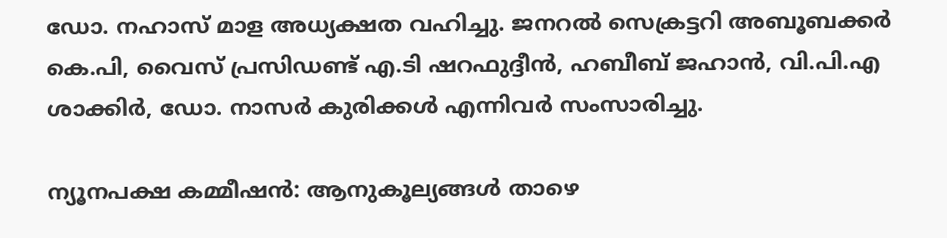ഡോ. നഹാസ് മാള അധ്യക്ഷത വഹിച്ചു. ജനറൽ സെക്രട്ടറി അബൂബക്കർ കെ.പി, വൈസ് പ്രസിഡണ്ട് എ.ടി ഷറഫുദ്ദീൻ, ഹബീബ് ജഹാൻ, വി.പി.എ ശാക്കിർ, ഡോ. നാസർ കുരിക്കൾ എന്നിവർ സംസാരിച്ചു.

ന്യൂനപക്ഷ കമ്മീഷൻ: ആനുകൂല്യങ്ങൾ താഴെ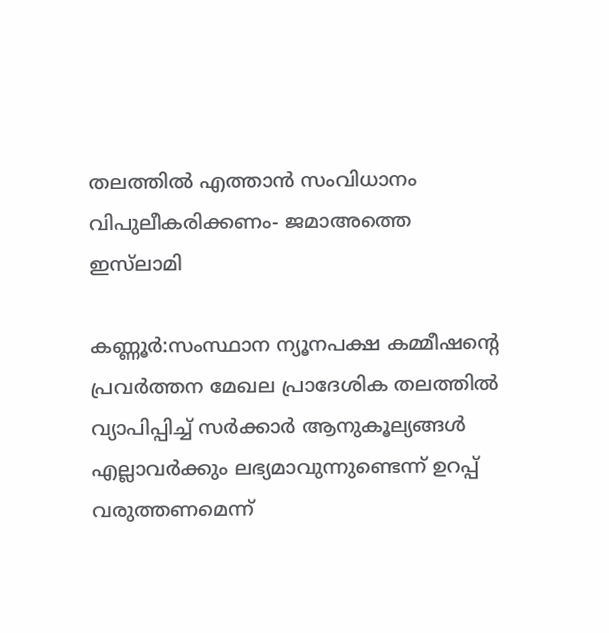തലത്തിൽ എത്താൻ സംവിധാനം വിപുലീകരിക്കണം- ജമാഅത്തെ ഇസ്‌ലാമി

കണ്ണൂർ:സംസ്ഥാന ന്യൂനപക്ഷ കമ്മീഷന്റെ പ്രവർത്തന മേഖല പ്രാദേശിക തലത്തിൽ വ്യാപിപ്പിച്ച് സർക്കാർ ആനുകൂല്യങ്ങൾ എല്ലാവർക്കും ലഭ്യമാവുന്നുണ്ടെന്ന് ഉറപ്പ് വരുത്തണമെന്ന്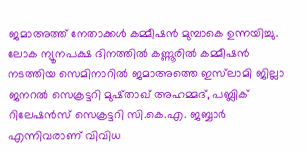ജമാഅത്ത് നേതാക്കൾ കമ്മീഷൻ മുമ്പാകെ ഉന്നയിച്ചു. ലോക ന്യൂനപക്ഷ ദിനത്തിൽ കണ്ണൂരിൽ കമ്മീഷൻ നടത്തിയ സെമിനാറിൽ ജമാഅത്തെ ഇസ്‌ലാമി ജില്ലാ ജനറൽ സെക്രട്ടറി മുഷ്താഖ് അഹമ്മദ്, പബ്ലിക് റിലേഷൻസ് സെക്രട്ടറി സി.കെ.എ. ജബ്ബാർ എന്നിവരാണ് വിവിധ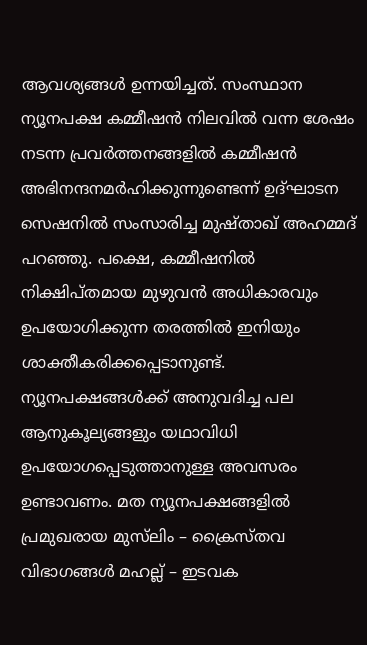ആവശ്യങ്ങൾ ഉന്നയിച്ചത്. സംസ്ഥാന ന്യൂനപക്ഷ കമ്മീഷൻ നിലവിൽ വന്ന ശേഷം നടന്ന പ്രവർത്തനങ്ങളിൽ കമ്മീഷൻ അഭിനന്ദനമർഹിക്കുന്നുണ്ടെന്ന് ഉദ്ഘാടന സെഷനിൽ സംസാരിച്ച മുഷ്താഖ് അഹമ്മദ് പറഞ്ഞു. പക്ഷെ, കമ്മീഷനിൽ നിക്ഷിപ്തമായ മുഴുവൻ അധികാരവും ഉപയോഗിക്കുന്ന തരത്തിൽ ഇനിയും ശാക്തീകരിക്കപ്പെടാനുണ്ട്. ന്യൂനപക്ഷങ്ങൾക്ക് അനുവദിച്ച പല ആനുകൂല്യങ്ങളും യഥാവിധി ഉപയോഗപ്പെടുത്താനുള്ള അവസരം ഉണ്ടാവണം. മത ന്യൂനപക്ഷങ്ങളിൽ പ്രമുഖരായ മുസ്‌ലിം – ക്രൈസ്തവ വിഭാഗങ്ങൾ മഹല്ല് – ഇടവക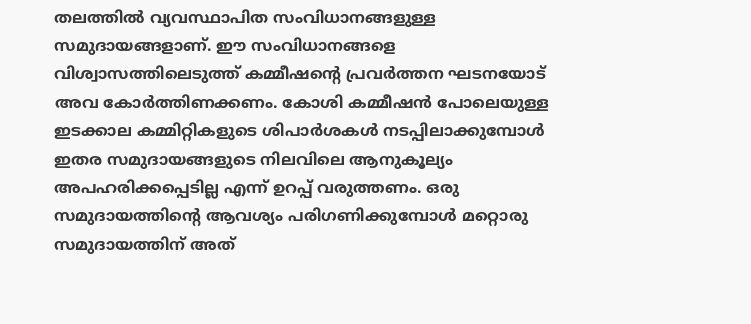തലത്തിൽ വ്യവസ്ഥാപിത സംവിധാനങ്ങളുള്ള സമുദായങ്ങളാണ്. ഈ സംവിധാനങ്ങളെ വിശ്വാസത്തിലെടുത്ത് കമ്മീഷന്റെ പ്രവർത്തന ഘടനയോട് അവ കോർത്തിണക്കണം. കോശി കമ്മീഷൻ പോലെയുള്ള ഇടക്കാല കമ്മിറ്റികളുടെ ശിപാർശകൾ നടപ്പിലാക്കുമ്പോൾ ഇതര സമുദായങ്ങളുടെ നിലവിലെ ആനുകൂല്യം അപഹരിക്കപ്പെടില്ല എന്ന് ഉറപ്പ് വരുത്തണം. ഒരു സമുദായത്തിന്റെ ആവശ്യം പരിഗണിക്കുമ്പോൾ മറ്റൊരു സമുദായത്തിന് അത്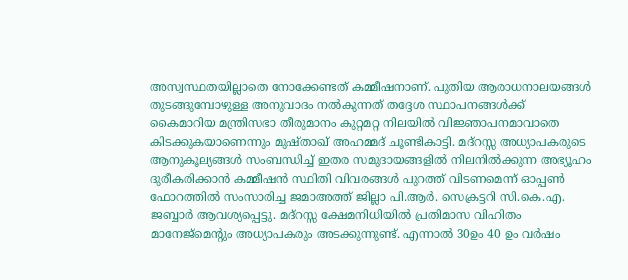അസ്വസ്ഥതയില്ലാതെ നോക്കേണ്ടത് കമ്മീഷനാണ്. പുതിയ ആരാധനാലയങ്ങൾ തുടങ്ങുമ്പോഴുള്ള അനുവാദം നൽകുന്നത് തദ്ദേശ സ്ഥാപനങ്ങൾക്ക് കൈമാറിയ മന്ത്രിസഭാ തീരുമാനം കുറ്റമറ്റ നിലയിൽ വിജ്ഞാപനമാവാതെ കിടക്കുകയാണെന്നും മുഷ്താഖ് അഹമ്മദ് ചൂണ്ടികാട്ടി. മദ്റസ്സ അധ്യാപകരുടെ ആനുകൂല്യങ്ങൾ സംബന്ധിച്ച് ഇതര സമുദായങ്ങളിൽ നിലനിൽക്കുന്ന അഭ്യൂഹം ദുരീകരിക്കാൻ കമ്മീഷൻ സ്ഥിതി വിവരങ്ങൾ പുറത്ത് വിടണമെന്ന് ഓപ്പൺ ഫോറത്തിൽ സംസാരിച്ച ജമാഅത്ത് ജില്ലാ പി.ആർ. സെക്രട്ടറി സി.കെ.എ. ജബ്ബാർ ആവശ്യപ്പെട്ടു. മദ്റസ്സ ക്ഷേമനിധിയിൽ പ്രതിമാസ വിഹിതം മാനേജ്മെന്റും അധ്യാപകരും അടക്കുന്നുണ്ട്. എന്നാൽ 30ഉം 40 ഉം വർഷം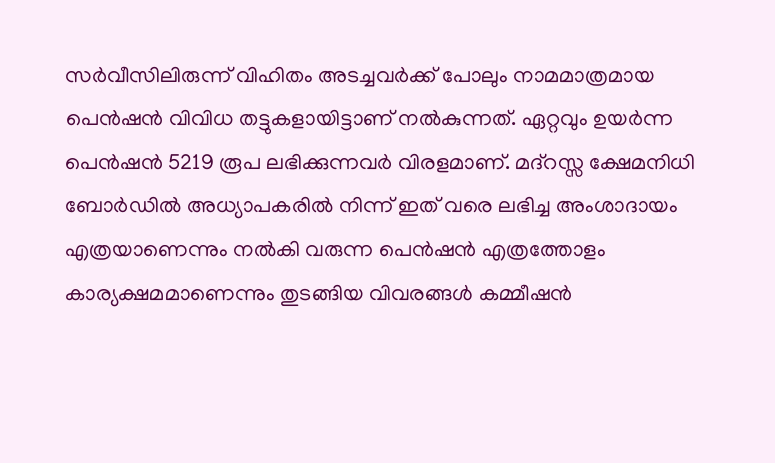സർവീസിലിരുന്ന് വിഹിതം അടച്ചവർക്ക് പോലും നാമമാത്രമായ പെൻഷൻ വിവിധ തട്ടുകളായിട്ടാണ് നൽകുന്നത്. ഏറ്റവും ഉയർന്ന പെൻഷൻ 5219 രൂപ ലഭിക്കുന്നവർ വിരളമാണ്. മദ്റസ്സ ക്ഷേമനിധി ബോർഡിൽ അധ്യാപകരിൽ നിന്ന് ഇത് വരെ ലഭിച്ച അംശാദായം എത്രയാണെന്നും നൽകി വരുന്ന പെൻഷൻ എത്രത്തോളം കാര്യക്ഷമമാണെന്നും തുടങ്ങിയ വിവരങ്ങൾ കമ്മീഷൻ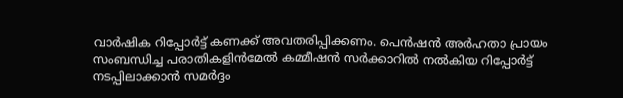വാർഷിക റിപ്പോർട്ട് കണക്ക് അവതരിപ്പിക്കണം. പെൻഷൻ അർഹതാ പ്രായം സംബന്ധിച്ച പരാതികളിൻമേൽ കമ്മീഷൻ സർക്കാറിൽ നൽകിയ റിപ്പോർട്ട് നടപ്പിലാക്കാൻ സമർദ്ദം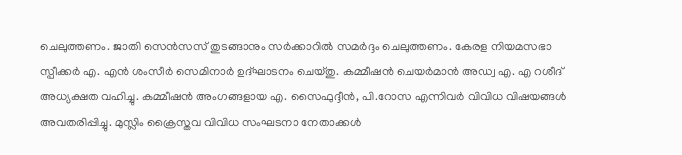ചെലുത്തണം. ജാതി സെൻസസ് തുടങ്ങാനും സർക്കാറിൽ സമർദ്ദം ചെലുത്തണം. കേരള നിയമസഭാ സ്പീക്കർ എ. എൻ ശംസീർ സെമിനാർ ഉദ്ഘാടനം ചെയ്തു. കമ്മീഷൻ ചെയർമാൻ അഡ്വ എ. എ റശീദ് അധ്യക്ഷത വഹിച്ചു. കമ്മീഷൻ അംഗങ്ങളായ എ. സൈഫുദ്ദീൻ, പി.റോസ എന്നിവർ വിവിധ വിഷയങ്ങൾ അവതരിപ്പിച്ചു. മുസ്ലിം ക്രൈസ്തവ വിവിധ സംഘടനാ നേതാക്കൾ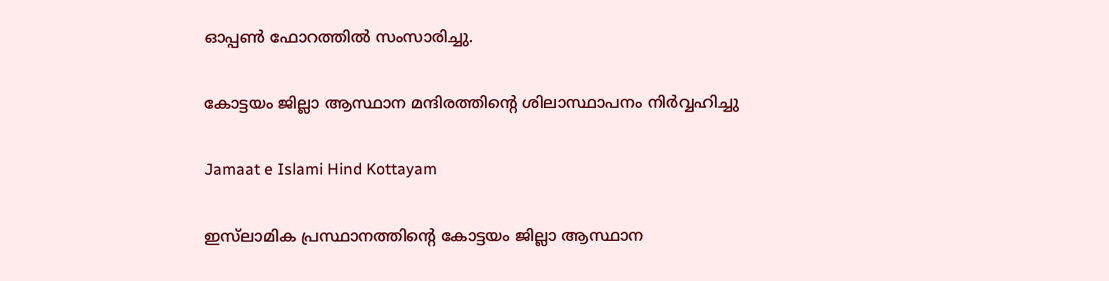ഓപ്പൺ ഫോറത്തിൽ സംസാരിച്ചു.

കോട്ടയം ജില്ലാ ആസ്ഥാന മന്ദിരത്തിന്റെ ശിലാസ്ഥാപനം നിർവ്വഹിച്ചു

Jamaat e Islami Hind Kottayam

ഇസ്‌ലാമിക പ്രസ്ഥാനത്തിന്റെ കോട്ടയം ജില്ലാ ആസ്ഥാന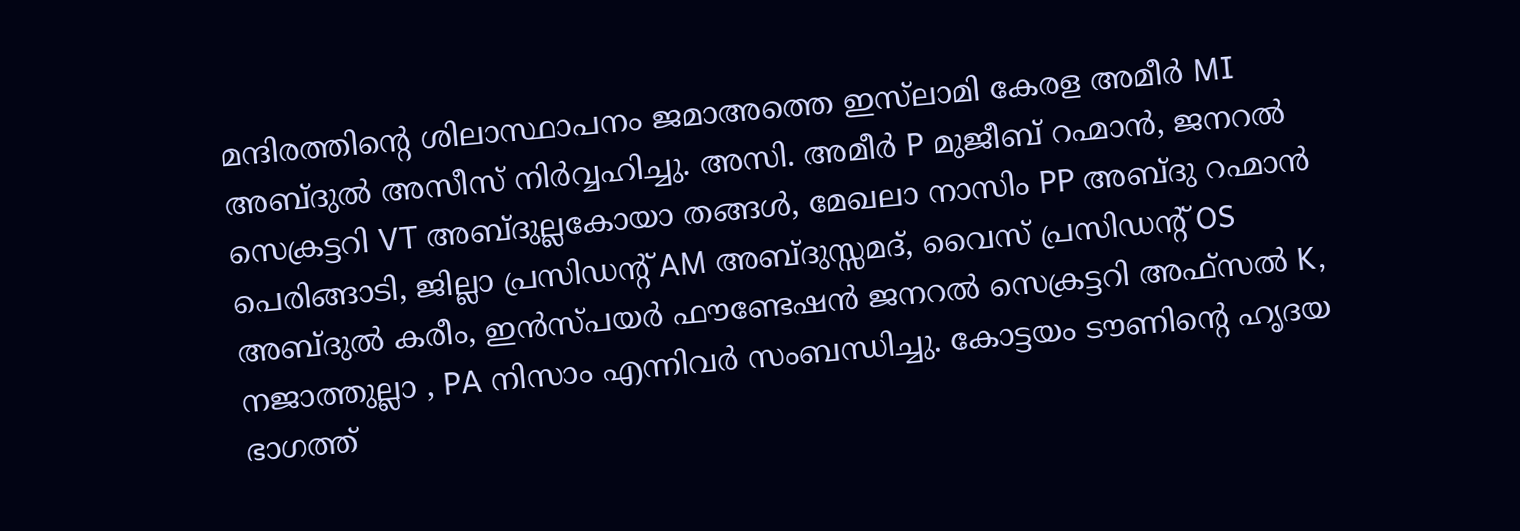മന്ദിരത്തിന്റെ ശിലാസ്ഥാപനം ജമാഅത്തെ ഇസ്‌ലാമി കേരള അമീർ MI അബ്ദുൽ അസീസ് നിർവ്വഹിച്ചു. അസി. അമീർ P മുജീബ് റഹ്മാൻ, ജനറൽ സെക്രട്ടറി VT അബ്ദുല്ലകോയാ തങ്ങൾ, മേഖലാ നാസിം PP അബ്ദു റഹ്മാൻ പെരിങ്ങാടി, ജില്ലാ പ്രസിഡന്റ് AM അബ്ദുസ്സമദ്, വൈസ് പ്രസിഡന്റ് OS അബ്ദുൽ കരീം, ഇൻസ്പയർ ഫൗണ്ടേഷൻ ജനറൽ സെക്രട്ടറി അഫ്സൽ K, നജാത്തുല്ലാ , PA നിസാം എന്നിവർ സംബന്ധിച്ചു. കോട്ടയം ടൗണിന്റെ ഹൃദയ ഭാഗത്ത്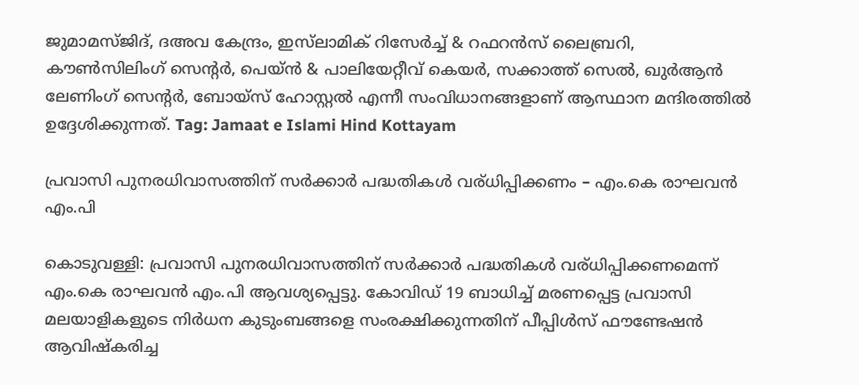ജുമാമസ്ജിദ്, ദഅവ കേന്ദ്രം, ഇസ്‌ലാമിക് റിസേർച്ച് & റഫറൻസ് ലൈബ്രറി, കൗൺസിലിംഗ് സെന്റർ, പെയ്ൻ & പാലിയേറ്റീവ് കെയർ, സക്കാത്ത് സെൽ, ഖുർആൻ ലേണിംഗ് സെന്റർ, ബോയ്സ് ഹോസ്റ്റൽ എന്നീ സംവിധാനങ്ങളാണ് ആസ്ഥാന മന്ദിരത്തിൽ ഉദ്ദേശിക്കുന്നത്. Tag: Jamaat e Islami Hind Kottayam

പ്രവാസി പുനരധിവാസത്തിന് സർക്കാർ പദ്ധതികൾ വര്ധിപ്പിക്കണം – എം.കെ രാഘവൻ എം.പി

കൊടുവള്ളി: പ്രവാസി പുനരധിവാസത്തിന് സർക്കാർ പദ്ധതികൾ വര്ധിപ്പിക്കണമെന്ന് എം.കെ രാഘവൻ എം.പി ആവശ്യപ്പെട്ടു. കോവിഡ് 19 ബാധിച്ച് മരണപ്പെട്ട പ്രവാസി മലയാളികളുടെ നിര്‍ധന കുടുംബങ്ങളെ സംരക്ഷിക്കുന്നതിന് പീപ്പിള്‍സ് ഫൗണ്ടേഷൻ ആവിഷ്കരിച്ച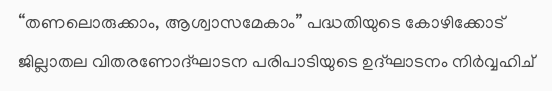“തണലൊരുക്കാം, ആശ്വാസമേകാം” പദ്ധതിയുടെ കോഴിക്കോട് ജില്ലാതല വിതരണോദ്‌ഘാടന പരിപാടിയുടെ ഉദ്ഘാടനം നിർവ്വഹിച്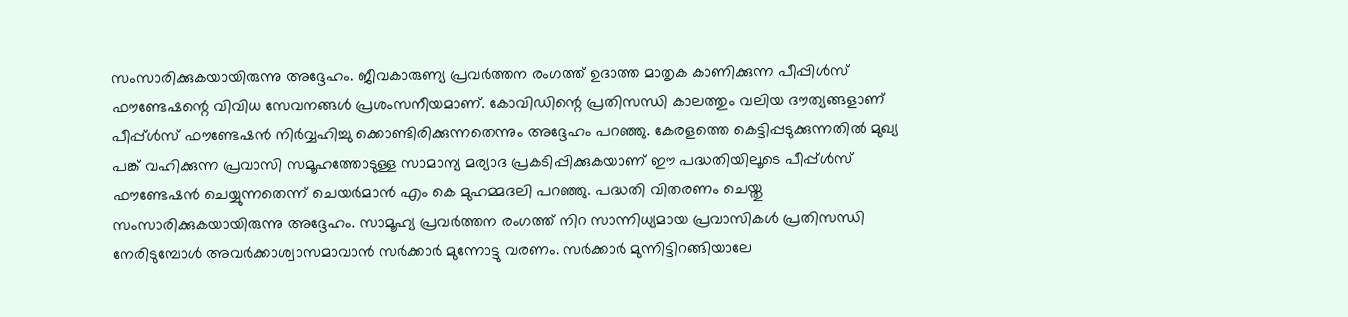സംസാരിക്കുകയായിരുന്നു അദ്ദേഹം. ജീവകാരുണ്യ പ്രവർത്തന രംഗത്ത് ഉദാത്ത മാതൃക കാണിക്കുന്ന പീപ്പിൾസ് ഫൗണ്ടേഷന്റെ വിവിധ സേവനങ്ങൾ പ്രശംസനീയമാണ്. കോവിഡിന്റെ പ്രതിസന്ധി കാലത്തും വലിയ ദൗത്യങ്ങളാണ് പീപ്പ്ൾസ് ഫൗണ്ടേഷൻ നിർവ്വഹിച്ചു ക്കൊണ്ടിരിക്കുന്നതെന്നും അദ്ദേഹം പറഞ്ഞു. കേരളത്തെ കെട്ടിപ്പടുക്കുന്നതിൽ മുഖ്യ പങ്ക് വഹിക്കുന്ന പ്രവാസി സമൂഹത്തോടുള്ള സാമാന്യ മര്യാദ പ്രകടിപ്പിക്കുകയാണ് ഈ പദ്ധതിയിലൂടെ പീപ്പ്ൾസ് ഫൗണ്ടേഷൻ ചെയ്യുന്നതെന്ന് ചെയർമാൻ എം കെ മുഹമ്മദലി പറഞ്ഞു. പദ്ധതി വിതരണം ചെയ്തു സംസാരിക്കുകയായിരുന്നു അദ്ദേഹം. സാമൂഹ്യ പ്രവർത്തന രംഗത്ത് നിറ സാന്നിധ്യമായ പ്രവാസികൾ പ്രതിസന്ധി നേരിടുമ്പോൾ അവർക്കാശ്വാസമാവാൻ സർക്കാർ മുന്നോട്ടു വരണം. സർക്കാർ മുന്നിട്ടിറങ്ങിയാലേ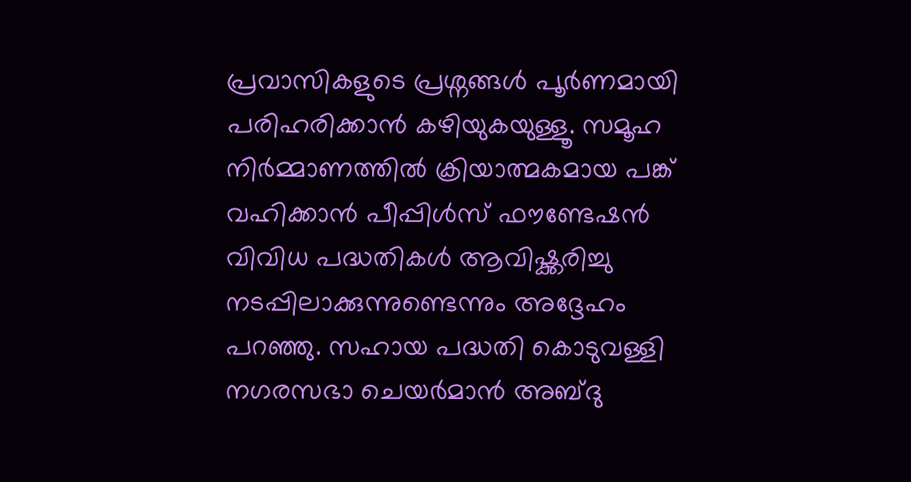പ്രവാസികളുടെ പ്രശ്നങ്ങൾ പൂർണമായി പരിഹരിക്കാൻ കഴിയുകയുള്ളൂ. സമൂഹ നിർമ്മാണത്തിൽ ക്രിയാത്മകമായ പങ്ക് വഹിക്കാൻ പീപ്പിൾസ് ഫൗണ്ടേഷൻ വിവിധ പദ്ധതികൾ ആവിഷ്ക്കരിച്ചു നടപ്പിലാക്കുന്നുണ്ടെന്നും അദ്ദേഹം പറഞ്ഞു. സഹായ പദ്ധതി കൊടുവള്ളി നഗരസഭാ ചെയർമാൻ അബ്ദു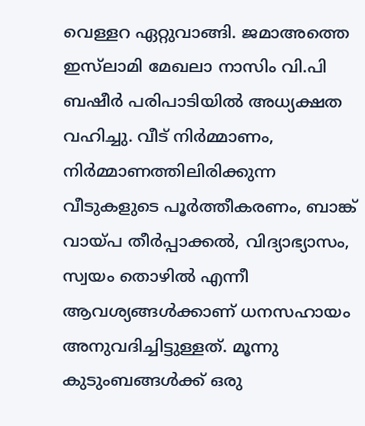വെള്ളറ ഏറ്റുവാങ്ങി. ജമാഅത്തെ ഇസ്‌ലാമി മേഖലാ നാസിം വി.പി ബഷീർ പരിപാടിയിൽ അധ്യക്ഷത വഹിച്ചു. വീട് നിർമ്മാണം, നിർമ്മാണത്തിലിരിക്കുന്ന വീടുകളുടെ പൂർത്തീകരണം, ബാങ്ക് വായ്പ തീർപ്പാക്കൽ, വിദ്യാഭ്യാസം, സ്വയം തൊഴിൽ എന്നീ ആവശ്യങ്ങൾക്കാണ് ധനസഹായം അനുവദിച്ചിട്ടുള്ളത്. മൂന്നു കുടുംബങ്ങള്‍ക്ക് ഒരു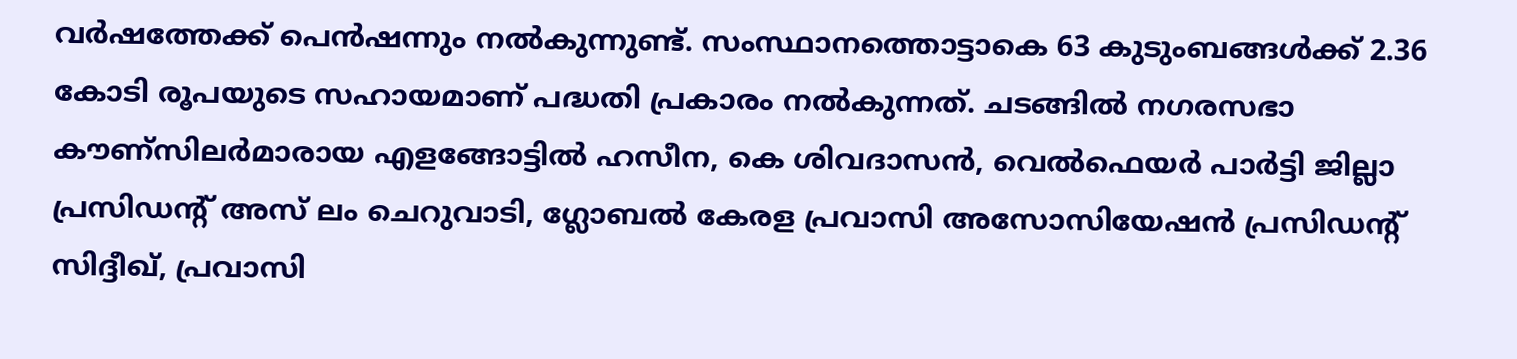വര്‍ഷത്തേക്ക് പെന്‍ഷന്നും നല്‍കുന്നുണ്ട്. സംസ്ഥാനത്തൊട്ടാകെ 63 കുടുംബങ്ങള്‍ക്ക് 2.36 കോടി രൂപയുടെ സഹായമാണ് പദ്ധതി പ്രകാരം നല്‍കുന്നത്. ചടങ്ങിൽ നഗരസഭാ കൗണ്സിലർമാരായ എളങ്ങോട്ടിൽ ഹസീന, കെ ശിവദാസൻ, വെൽഫെയർ പാർട്ടി ജില്ലാ പ്രസിഡന്റ് അസ് ലം ചെറുവാടി, ഗ്ലോബൽ കേരള പ്രവാസി അസോസിയേഷൻ പ്രസിഡന്റ് സിദ്ദീഖ്, പ്രവാസി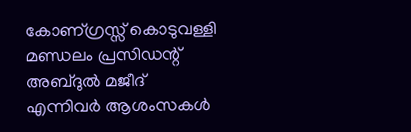കോണ്ഗ്രസ്സ് കൊടുവള്ളി മണ്ഡലം പ്രസിഡന്റ് അബ്ദുൽ മജീദ് എന്നിവർ ആശംസകൾ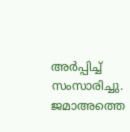അർപ്പിച്ച് സംസാരിച്ചു. ജമാഅത്തെ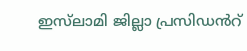ഇസ്‌ലാമി ജില്ലാ പ്രസിഡൻറ്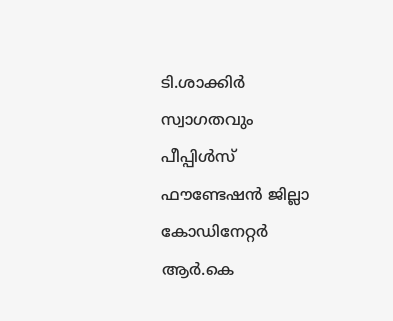ടി.ശാക്കിർ സ്വാഗതവും പീപ്പിൾസ് ഫൗണ്ടേഷൻ ജില്ലാ കോഡിനേറ്റർ ആർ.കെ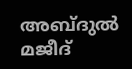അബ്ദുൽ മജീദ്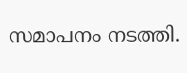സമാപനം നടത്തി.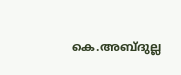കെ.അബ്ദുല്ല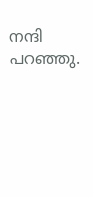നന്ദി പറഞ്ഞു.